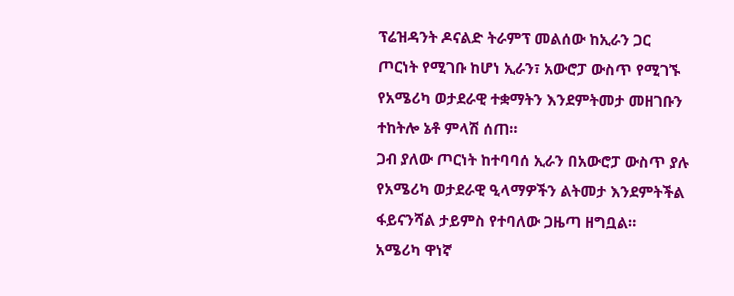ፕሬዝዳንት ዶናልድ ትራምፕ መልሰው ከኢራን ጋር ጦርነት የሚገቡ ከሆነ ኢራን፣ አውሮፓ ውስጥ የሚገኙ የአሜሪካ ወታደራዊ ተቋማትን እንደምትመታ መዘገቡን ተከትሎ ኔቶ ምላሽ ሰጠ።
ጋብ ያለው ጦርነት ከተባባሰ ኢራን በአውሮፓ ውስጥ ያሉ የአሜሪካ ወታደራዊ ዒላማዎችን ልትመታ እንደምትችል ፋይናንሻል ታይምስ የተባለው ጋዜጣ ዘግቧል።
አሜሪካ ዋነኛ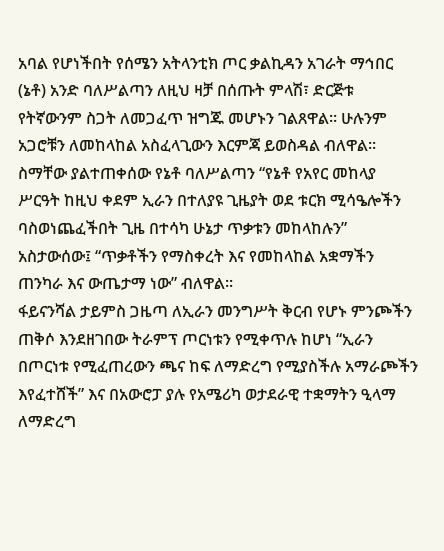አባል የሆነችበት የሰሜን አትላንቲክ ጦር ቃልኪዳን አገራት ማኅበር (ኔቶ) አንድ ባለሥልጣን ለዚህ ዛቻ በሰጡት ምላሽ፣ ድርጅቱ የትኛውንም ስጋት ለመጋፈጥ ዝግጁ መሆኑን ገልጸዋል። ሁሉንም አጋሮቹን ለመከላከል አስፈላጊውን እርምጃ ይወስዳል ብለዋል።
ስማቸው ያልተጠቀሰው የኔቶ ባለሥልጣን “የኔቶ የአየር መከላያ ሥርዓት ከዚህ ቀደም ኢራን በተለያዩ ጊዜያት ወደ ቱርክ ሚሳዔሎችን ባስወነጨፈችበት ጊዜ በተሳካ ሁኔታ ጥቃቱን መከላከሉን” አስታውሰው፤ “ጥቃቶችን የማስቀረት እና የመከላከል አቋማችን ጠንካራ እና ውጤታማ ነው” ብለዋል።
ፋይናንሻል ታይምስ ጋዜጣ ለኢራን መንግሥት ቅርብ የሆኑ ምንጮችን ጠቅሶ እንደዘገበው ትራምፕ ጦርነቱን የሚቀጥሉ ከሆነ “ኢራን በጦርነቱ የሚፈጠረውን ጫና ከፍ ለማድረግ የሚያስችሉ አማራጮችን እየፈተሸች” እና በአውሮፓ ያሉ የአሜሪካ ወታደራዊ ተቋማትን ዒላማ ለማድረግ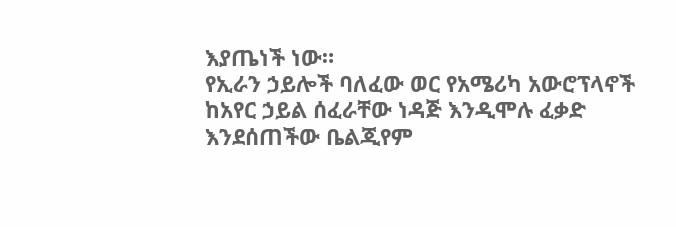እያጤነች ነው።
የኢራን ኃይሎች ባለፈው ወር የአሜሪካ አውሮፕላኖች ከአየር ኃይል ሰፈራቸው ነዳጅ እንዲሞሉ ፈቃድ እንደሰጠችው ቤልጂየም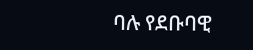ባሉ የደቡባዊ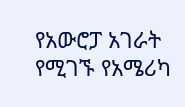የአውሮፓ አገራት የሚገኙ የአሜሪካ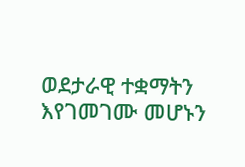ወደታራዊ ተቋማትን እየገመገሙ መሆኑን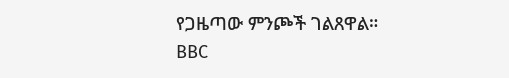የጋዜጣው ምንጮች ገልጸዋል።
BBC